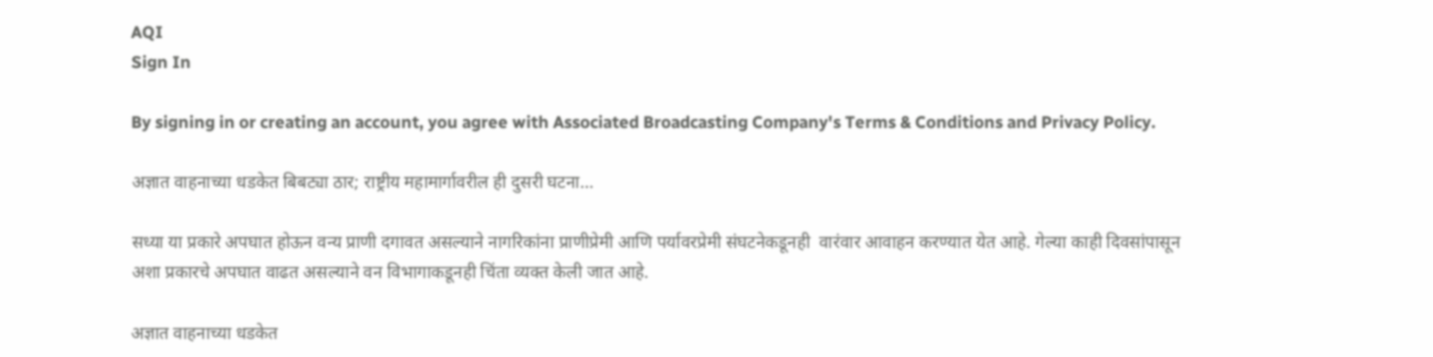AQI
Sign In

By signing in or creating an account, you agree with Associated Broadcasting Company's Terms & Conditions and Privacy Policy.

अज्ञात वाहनाच्या धडकेत बिबट्या ठार; राष्ट्रीय महामार्गावरील ही दुसरी घटना…

सध्या या प्रकारे अपघात होऊन वन्य प्राणी दगावत असल्याने नागरिकांना प्राणीप्रेमी आणि पर्यावरप्रेमी संघटनेकडूनही  वारंवार आवाहन करण्यात येत आहे. गेल्या काही दिवसांपासून अशा प्रकारचे अपघात वाढत असल्याने वन विभागाकडूनही चिंता व्यक्त केली जात आहे.

अज्ञात वाहनाच्या धडकेत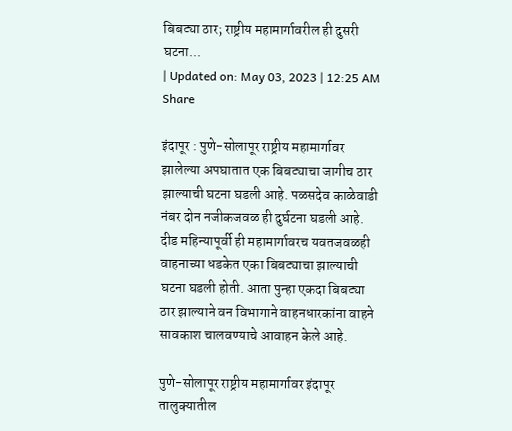बिबट्या ठार; राष्ट्रीय महामार्गावरील ही दुसरी घटना...
| Updated on: May 03, 2023 | 12:25 AM
Share

इंदापूर : पुणे-सोलापूर राष्ट्रीय महामार्गावर झालेल्या अपघातात एक बिबट्याचा जागीच ठार झाल्याची घटना घडली आहे. पळसदेव काळेवाडी नंबर दोन नजीकजवळ ही दुर्घटना घडली आहे. दीड महिन्यापूर्वी ही महामार्गावरच यवतजवळही वाहनाच्या धडकेत एका बिबट्याचा झाल्याची घटना घडली होती. आता पुन्हा एकदा बिबट्या ठार झाल्याने वन विभागाने वाहनधारकांना वाहने सावकाश चालवण्याचे आवाहन केले आहे.

पुणे-सोलापूर राष्ट्रीय महामार्गावर इंदापूर तालुक्यातील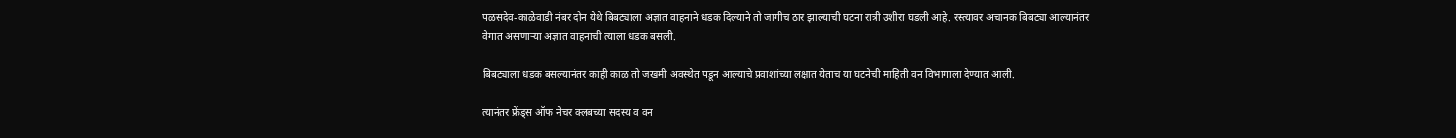पळसदेव-काळेवाडी नंबर दोन येथे बिबट्याला अज्ञात वाहनाने धडक दिल्याने तो जागीच ठार झाल्याची घटना रात्री उशीरा घडली आहे. रस्त्यावर अचानक बिबट्या आल्यानंतर वेगात असणाऱ्या अज्ञात वाहनाची त्याला धडक बसली.

बिबट्याला धडक बसल्यानंतर काही काळ तो जखमी अवस्थेत पडून आल्याचे प्रवाशांच्या लक्षात येताच या घटनेची माहिती वन विभागाला देण्यात आली.

त्यानंतर फ्रेंड्स ऑफ नेचर क्लबच्या सदस्य व वन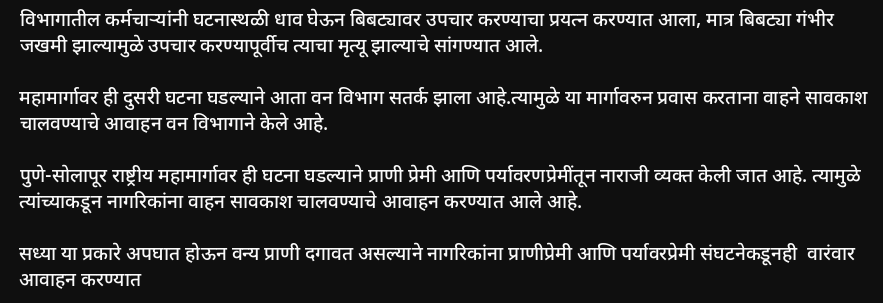विभागातील कर्मचाऱ्यांनी घटनास्थळी धाव घेऊन बिबट्यावर उपचार करण्याचा प्रयत्न करण्यात आला, मात्र बिबट्या गंभीर जखमी झाल्यामुळे उपचार करण्यापूर्वीच त्याचा मृत्यू झाल्याचे सांगण्यात आले.

महामार्गावर ही दुसरी घटना घडल्याने आता वन विभाग सतर्क झाला आहे.त्यामुळे या मार्गावरुन प्रवास करताना वाहने सावकाश चालवण्याचे आवाहन वन विभागाने केले आहे.

पुणे-सोलापूर राष्ट्रीय महामार्गावर ही घटना घडल्याने प्राणी प्रेमी आणि पर्यावरणप्रेमींतून नाराजी व्यक्त केली जात आहे. त्यामुळे त्यांच्याकडून नागरिकांना वाहन सावकाश चालवण्याचे आवाहन करण्यात आले आहे.

सध्या या प्रकारे अपघात होऊन वन्य प्राणी दगावत असल्याने नागरिकांना प्राणीप्रेमी आणि पर्यावरप्रेमी संघटनेकडूनही  वारंवार आवाहन करण्यात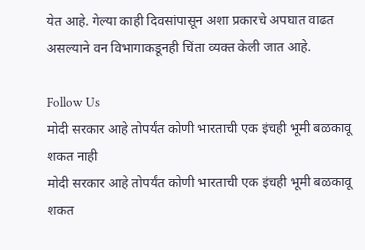येत आहे. गेल्या काही दिवसांपासून अशा प्रकारचे अपघात वाढत असल्याने वन विभागाकडूनही चिंता व्यक्त केली जात आहे.

Follow Us
मोदी सरकार आहे तोपर्यंत कोणी भारताची एक इंचही भूमी बळकावू शकत नाही
मोदी सरकार आहे तोपर्यंत कोणी भारताची एक इंचही भूमी बळकावू शकत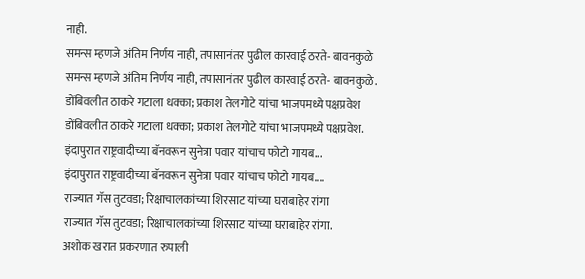नाही.
समन्स म्हणजे अंतिम निर्णय नाही, तपासानंतर पुढील कारवाई ठरते- बावनकुळे
समन्स म्हणजे अंतिम निर्णय नाही, तपासानंतर पुढील कारवाई ठरते- बावनकुळे.
डोंबिवलीत ठाकरे गटाला धक्का; प्रकाश तेलगोटे यांचा भाजपमध्ये पक्षप्रवेश
डोंबिवलीत ठाकरे गटाला धक्का; प्रकाश तेलगोटे यांचा भाजपमध्ये पक्षप्रवेश.
इंदापुरात राष्ट्रवादीच्या बॅनवरून सुनेत्रा पवार यांचाच फोटो गायब...
इंदापुरात राष्ट्रवादीच्या बॅनवरून सुनेत्रा पवार यांचाच फोटो गायब....
राज्यात गॅस तुटवडा; रिक्षाचालकांच्या शिरसाट यांच्या घराबाहेर रांगा
राज्यात गॅस तुटवडा; रिक्षाचालकांच्या शिरसाट यांच्या घराबाहेर रांगा.
अशोक खरात प्रकरणात रुपाली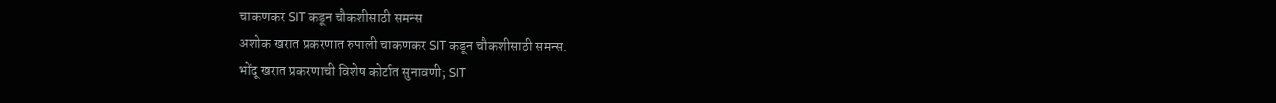चाकणकर SIT कडून चौकशीसाठी समन्स
अशोक खरात प्रकरणात रुपाली चाकणकर SIT कडून चौकशीसाठी समन्स.
भोंदू खरात प्रकरणाची विशेष कोर्टात सुनावणी; SIT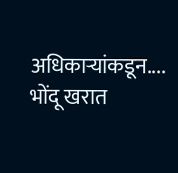अधिकाऱ्यांकडून....
भोंदू खरात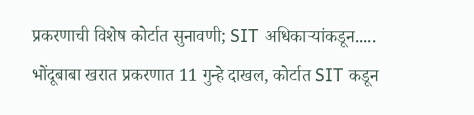प्रकरणाची विशेष कोर्टात सुनावणी; SIT अधिकाऱ्यांकडून.....
भोंदूबाबा खरात प्रकरणात 11 गुन्हे दाखल, कोर्टात SIT कडून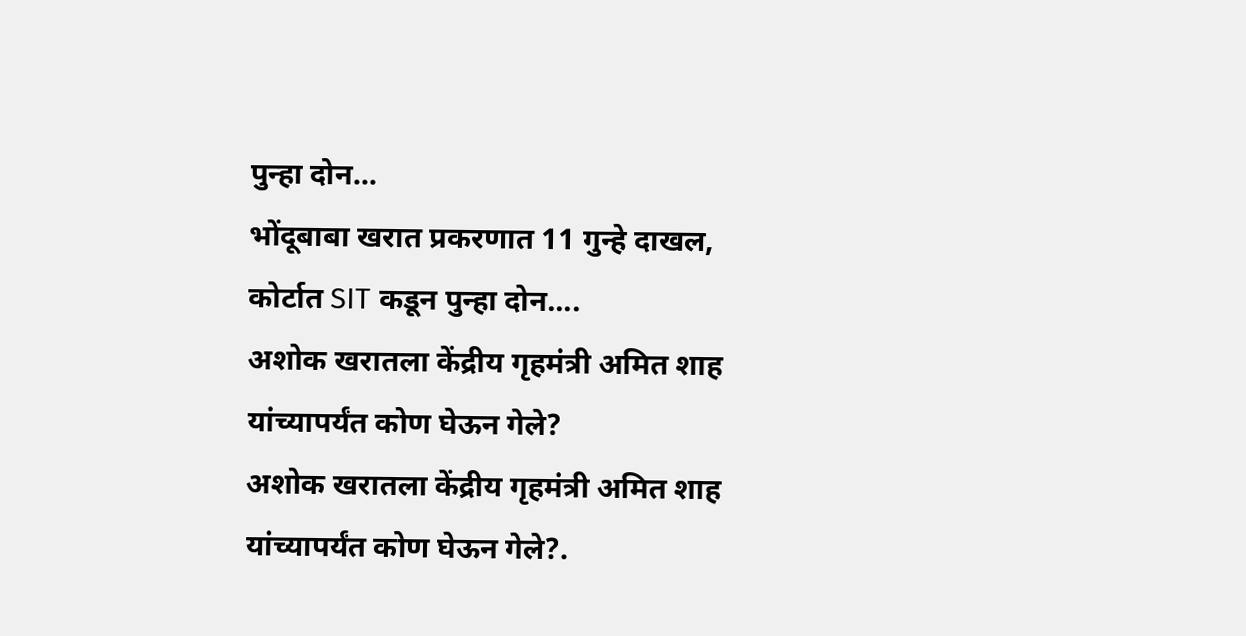पुन्हा दोन...
भोंदूबाबा खरात प्रकरणात 11 गुन्हे दाखल, कोर्टात SIT कडून पुन्हा दोन....
अशोक खरातला केंद्रीय गृहमंत्री अमित शाह यांच्यापर्यंत कोण घेऊन गेले?
अशोक खरातला केंद्रीय गृहमंत्री अमित शाह यांच्यापर्यंत कोण घेऊन गेले?.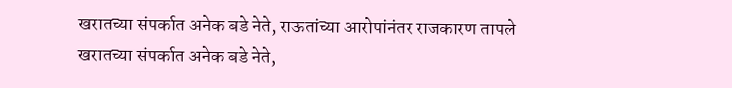खरातच्या संपर्कात अनेक बडे नेते, राऊतांच्या आरोपांनंतर राजकारण तापले
खरातच्या संपर्कात अनेक बडे नेते,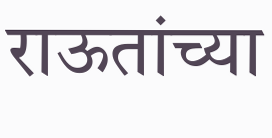राऊतांच्या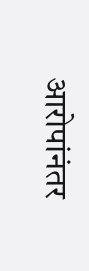आरोपांनंतर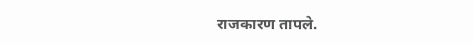राजकारण तापले.